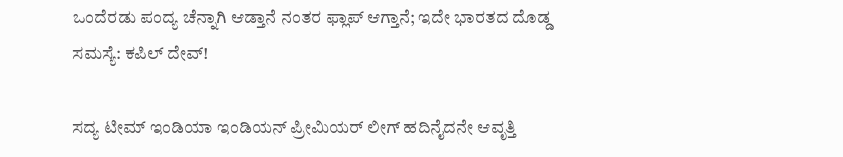ಒಂದೆರಡು ಪಂದ್ಯ ಚೆನ್ನಾಗಿ ಆಡ್ತಾನೆ ನಂತರ ಫ್ಲಾಪ್ ಆಗ್ತಾನೆ; ಇದೇ ಭಾರತದ ದೊಡ್ಡ ಸಮಸ್ಯೆ: ಕಪಿಲ್ ದೇವ್!

ಸದ್ಯ ಟೀಮ್ ಇಂಡಿಯಾ ಇಂಡಿಯನ್ ಪ್ರೀಮಿಯರ್ ಲೀಗ್ ಹದಿನೈದನೇ ಆವೃತ್ತಿ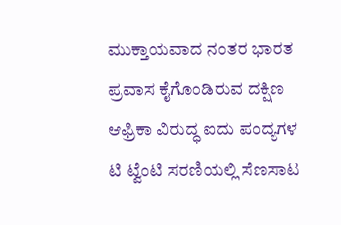ಮುಕ್ತಾಯವಾದ ನಂತರ ಭಾರತ ಪ್ರವಾಸ ಕೈಗೊಂಡಿರುವ ದಕ್ಷಿಣ ಆಫ್ರಿಕಾ ವಿರುದ್ಧ ಐದು ಪಂದ್ಯಗಳ ಟಿ ಟ್ವೆಂಟಿ ಸರಣಿಯಲ್ಲಿ ಸೆಣಸಾಟ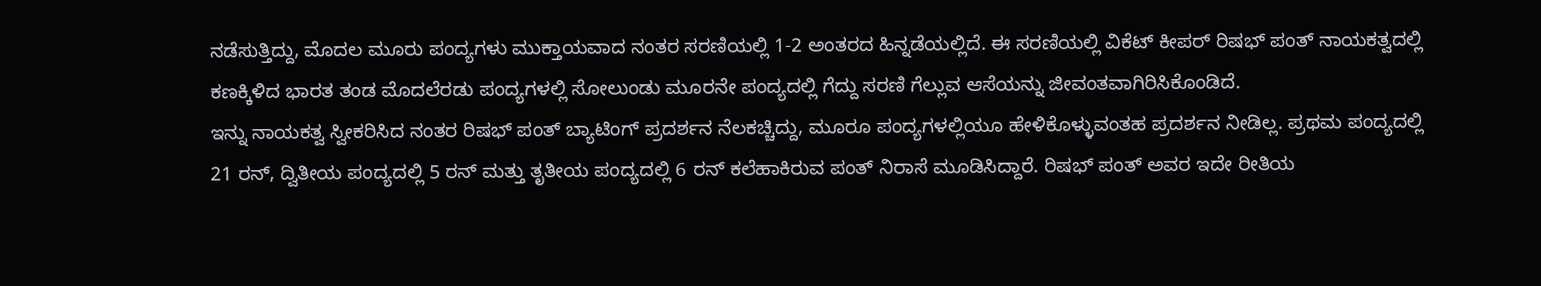ನಡೆಸುತ್ತಿದ್ದು, ಮೊದಲ ಮೂರು ಪಂದ್ಯಗಳು ಮುಕ್ತಾಯವಾದ ನಂತರ ಸರಣಿಯಲ್ಲಿ 1-2 ಅಂತರದ ಹಿನ್ನಡೆಯಲ್ಲಿದೆ. ಈ ಸರಣಿಯಲ್ಲಿ ವಿಕೆಟ್ ಕೀಪರ್ ರಿಷಭ್ ಪಂತ್ ನಾಯಕತ್ವದಲ್ಲಿ ಕಣಕ್ಕಿಳಿದ ಭಾರತ ತಂಡ ಮೊದಲೆರಡು ಪಂದ್ಯಗಳಲ್ಲಿ ಸೋಲುಂಡು ಮೂರನೇ ಪಂದ್ಯದಲ್ಲಿ ಗೆದ್ದು ಸರಣಿ ಗೆಲ್ಲುವ ಆಸೆಯನ್ನು ಜೀವಂತವಾಗಿರಿಸಿಕೊಂಡಿದೆ.
ಇನ್ನು ನಾಯಕತ್ವ ಸ್ವೀಕರಿಸಿದ ನಂತರ ರಿಷಭ್ ಪಂತ್ ಬ್ಯಾಟಿಂಗ್ ಪ್ರದರ್ಶನ ನೆಲಕಚ್ಚಿದ್ದು, ಮೂರೂ ಪಂದ್ಯಗಳಲ್ಲಿಯೂ ಹೇಳಿಕೊಳ್ಳುವಂತಹ ಪ್ರದರ್ಶನ ನೀಡಿಲ್ಲ. ಪ್ರಥಮ ಪಂದ್ಯದಲ್ಲಿ 21 ರನ್, ದ್ವಿತೀಯ ಪಂದ್ಯದಲ್ಲಿ 5 ರನ್ ಮತ್ತು ತೃತೀಯ ಪಂದ್ಯದಲ್ಲಿ 6 ರನ್ ಕಲೆಹಾಕಿರುವ ಪಂತ್ ನಿರಾಸೆ ಮೂಡಿಸಿದ್ದಾರೆ. ರಿಷಭ್ ಪಂತ್ ಅವರ ಇದೇ ರೀತಿಯ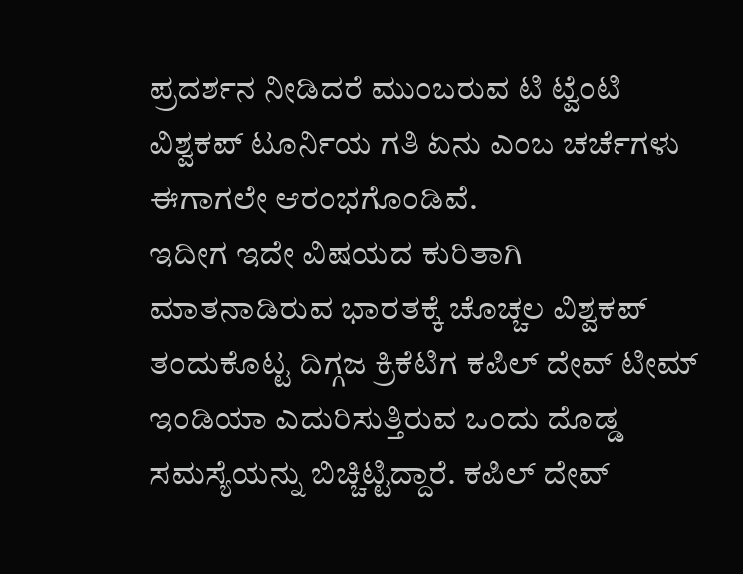ಪ್ರದರ್ಶನ ನೀಡಿದರೆ ಮುಂಬರುವ ಟಿ ಟ್ವೆಂಟಿ ವಿಶ್ವಕಪ್ ಟೂರ್ನಿಯ ಗತಿ ಏನು ಎಂಬ ಚರ್ಚೆಗಳು ಈಗಾಗಲೇ ಆರಂಭಗೊಂಡಿವೆ.
ಇದೀಗ ಇದೇ ವಿಷಯದ ಕುರಿತಾಗಿ ಮಾತನಾಡಿರುವ ಭಾರತಕ್ಕೆ ಚೊಚ್ಚಲ ವಿಶ್ವಕಪ್ ತಂದುಕೊಟ್ಟ ದಿಗ್ಗಜ ಕ್ರಿಕೆಟಿಗ ಕಪಿಲ್ ದೇವ್ ಟೀಮ್ ಇಂಡಿಯಾ ಎದುರಿಸುತ್ತಿರುವ ಒಂದು ದೊಡ್ಡ ಸಮಸ್ಯೆಯನ್ನು ಬಿಚ್ಚಿಟ್ಟಿದ್ದಾರೆ. ಕಪಿಲ್ ದೇವ್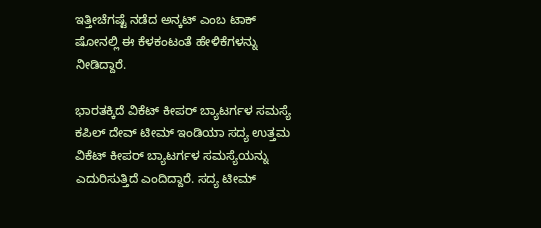ಇತ್ತೀಚೆಗಷ್ಟೆ ನಡೆದ ಅನ್ಕಟ್ ಎಂಬ ಟಾಕ್ ಷೋನಲ್ಲಿ ಈ ಕೆಳಕಂಟಂತೆ ಹೇಳಿಕೆಗಳನ್ನು ನೀಡಿದ್ದಾರೆ.

ಭಾರತಕ್ಕಿದೆ ವಿಕೆಟ್ ಕೀಪರ್ ಬ್ಯಾಟರ್ಗಳ ಸಮಸ್ಯೆ
ಕಪಿಲ್ ದೇವ್ ಟೀಮ್ ಇಂಡಿಯಾ ಸದ್ಯ ಉತ್ತಮ ವಿಕೆಟ್ ಕೀಪರ್ ಬ್ಯಾಟರ್ಗಳ ಸಮಸ್ಯೆಯನ್ನು ಎದುರಿಸುತ್ತಿದೆ ಎಂದಿದ್ದಾರೆ. ಸದ್ಯ ಟೀಮ್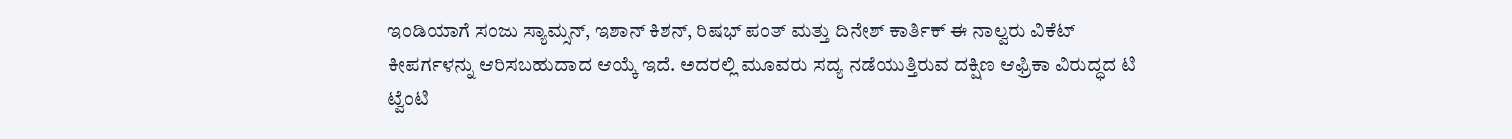ಇಂಡಿಯಾಗೆ ಸಂಜು ಸ್ಯಾಮ್ಸನ್, ಇಶಾನ್ ಕಿಶನ್, ರಿಷಭ್ ಪಂತ್ ಮತ್ತು ದಿನೇಶ್ ಕಾರ್ತಿಕ್ ಈ ನಾಲ್ವರು ವಿಕೆಟ್ ಕೀಪರ್ಗಳನ್ನು ಆರಿಸಬಹುದಾದ ಆಯ್ಕೆ ಇದೆ. ಅದರಲ್ಲಿ ಮೂವರು ಸದ್ಯ ನಡೆಯುತ್ತಿರುವ ದಕ್ಷಿಣ ಆಫ್ರಿಕಾ ವಿರುದ್ಧದ ಟಿ ಟ್ವೆಂಟಿ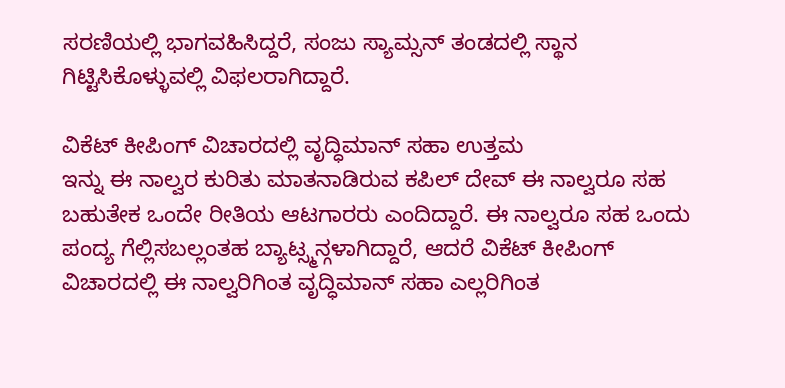ಸರಣಿಯಲ್ಲಿ ಭಾಗವಹಿಸಿದ್ದರೆ, ಸಂಜು ಸ್ಯಾಮ್ಸನ್ ತಂಡದಲ್ಲಿ ಸ್ಥಾನ ಗಿಟ್ಟಿಸಿಕೊಳ್ಳುವಲ್ಲಿ ವಿಫಲರಾಗಿದ್ದಾರೆ.

ವಿಕೆಟ್ ಕೀಪಿಂಗ್ ವಿಚಾರದಲ್ಲಿ ವೃದ್ಧಿಮಾನ್ ಸಹಾ ಉತ್ತಮ
ಇನ್ನು ಈ ನಾಲ್ವರ ಕುರಿತು ಮಾತನಾಡಿರುವ ಕಪಿಲ್ ದೇವ್ ಈ ನಾಲ್ವರೂ ಸಹ ಬಹುತೇಕ ಒಂದೇ ರೀತಿಯ ಆಟಗಾರರು ಎಂದಿದ್ದಾರೆ. ಈ ನಾಲ್ವರೂ ಸಹ ಒಂದು ಪಂದ್ಯ ಗೆಲ್ಲಿಸಬಲ್ಲಂತಹ ಬ್ಯಾಟ್ಸ್ಮನ್ಗಳಾಗಿದ್ದಾರೆ, ಆದರೆ ವಿಕೆಟ್ ಕೀಪಿಂಗ್ ವಿಚಾರದಲ್ಲಿ ಈ ನಾಲ್ವರಿಗಿಂತ ವೃದ್ಧಿಮಾನ್ ಸಹಾ ಎಲ್ಲರಿಗಿಂತ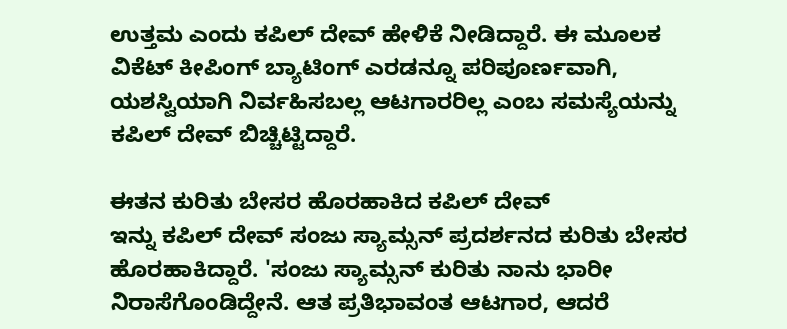ಉತ್ತಮ ಎಂದು ಕಪಿಲ್ ದೇವ್ ಹೇಳಿಕೆ ನೀಡಿದ್ದಾರೆ. ಈ ಮೂಲಕ ವಿಕೆಟ್ ಕೀಪಿಂಗ್ ಬ್ಯಾಟಿಂಗ್ ಎರಡನ್ನೂ ಪರಿಪೂರ್ಣವಾಗಿ, ಯಶಸ್ವಿಯಾಗಿ ನಿರ್ವಹಿಸಬಲ್ಲ ಆಟಗಾರರಿಲ್ಲ ಎಂಬ ಸಮಸ್ಯೆಯನ್ನು ಕಪಿಲ್ ದೇವ್ ಬಿಚ್ಚಿಟ್ಟಿದ್ದಾರೆ.

ಈತನ ಕುರಿತು ಬೇಸರ ಹೊರಹಾಕಿದ ಕಪಿಲ್ ದೇವ್
ಇನ್ನು ಕಪಿಲ್ ದೇವ್ ಸಂಜು ಸ್ಯಾಮ್ಸನ್ ಪ್ರದರ್ಶನದ ಕುರಿತು ಬೇಸರ ಹೊರಹಾಕಿದ್ದಾರೆ. 'ಸಂಜು ಸ್ಯಾಮ್ಸನ್ ಕುರಿತು ನಾನು ಭಾರೀ ನಿರಾಸೆಗೊಂಡಿದ್ದೇನೆ. ಆತ ಪ್ರತಿಭಾವಂತ ಆಟಗಾರ, ಆದರೆ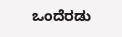ಒಂದೆರಡು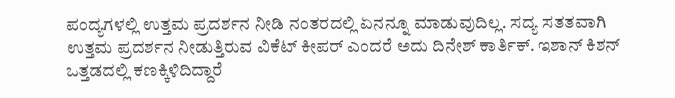ಪಂದ್ಯಗಳಲ್ಲಿ ಉತ್ತಮ ಪ್ರದರ್ಶನ ನೀಡಿ ನಂತರದಲ್ಲಿ ಏನನ್ನೂ ಮಾಡುವುದಿಲ್ಲ. ಸದ್ಯ ಸತತವಾಗಿ ಉತ್ತಮ ಪ್ರದರ್ಶನ ನೀಡುತ್ತಿರುವ ವಿಕೆಟ್ ಕೀಪರ್ ಎಂದರೆ ಅದು ದಿನೇಶ್ ಕಾರ್ತಿಕ್. ಇಶಾನ್ ಕಿಶನ್ ಒತ್ತಡದಲ್ಲಿ ಕಣಕ್ಕಿಳಿದಿದ್ದಾರೆ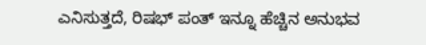ಎನಿಸುತ್ತದೆ, ರಿಷಭ್ ಪಂತ್ ಇನ್ನೂ ಹೆಚ್ಚಿನ ಅನುಭವ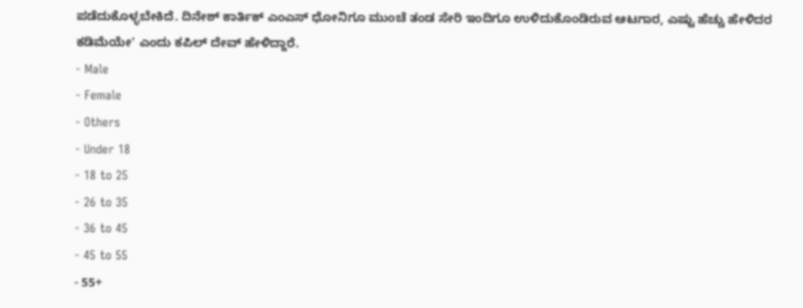ಪಡೆದುಕೊಳ್ಳಬೇಕಿದೆ. ದಿನೇಶ್ ಕಾರ್ತಿಕ್ ಎಂಎಸ್ ಧೋನಿಗೂ ಮುಂಚೆ ತಂಡ ಸೇರಿ ಇಂದಿಗೂ ಉಳಿದುಕೊಂಡಿರುವ ಆಟಗಾರ, ಎಷ್ಟು ಹೆಚ್ಚು ಹೇಳಿದರ ಕಡಿಮೆಯೇ' ಎಂದು ಕಪಿಲ್ ದೇವ್ ಹೇಳಿದ್ದಾರೆ.
- Male
- Female
- Others
- Under 18
- 18 to 25
- 26 to 35
- 36 to 45
- 45 to 55
- 55+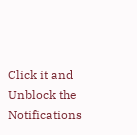Click it and Unblock the Notifications